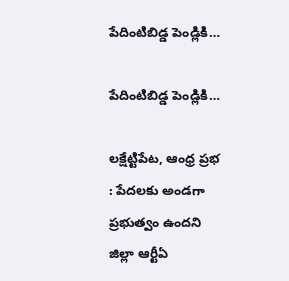పేదింటిబిడ్డ పెండ్లికి…

పేదింటిబిడ్డ పెండ్లికి…

లక్షేట్టిపేట, ఆంధ్ర ప్రభ : పేదలకు అండగా ప్రభుత్వం ఉందని జిల్లా ఆర్టీఏ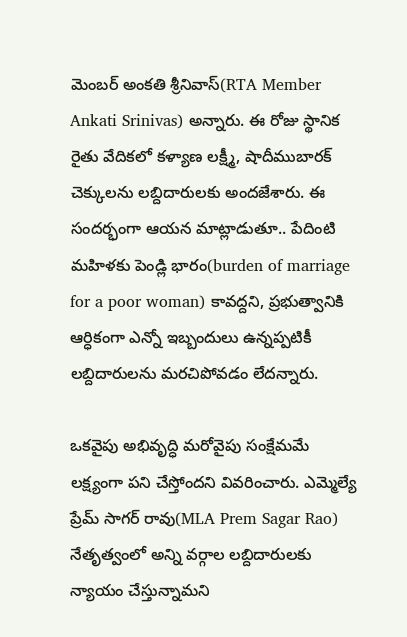మెంబర్ అంకతి శ్రీనివాస్(RTA Member Ankati Srinivas) అన్నారు. ఈ రోజు స్థానిక రైతు వేదికలో కళ్యాణ లక్ష్మీ, షాదీముబారక్ చెక్కులను లబ్దిదారులకు అందజేశారు. ఈ సందర్భంగా ఆయన మాట్లాడుతూ.. పేదింటి మహిళకు పెండ్లి భారం(burden of marriage for a poor woman) కావద్దని, ప్రభుత్వానికి ఆర్ధికంగా ఎన్నో ఇబ్బందులు ఉన్నప్పటికీ లబ్దిదారులను మరచిపోవడం లేదన్నారు.

ఒకవైపు అభివృద్ధి మరోవైపు సంక్షేమమే లక్ష్యంగా పని చేస్తోందని వివరించారు. ఎమ్మెల్యే ప్రేమ్ సాగర్ రావు(MLA Prem Sagar Rao) నేతృత్వంలో అన్ని వర్గాల లబ్దిదారులకు న్యాయం చేస్తున్నామని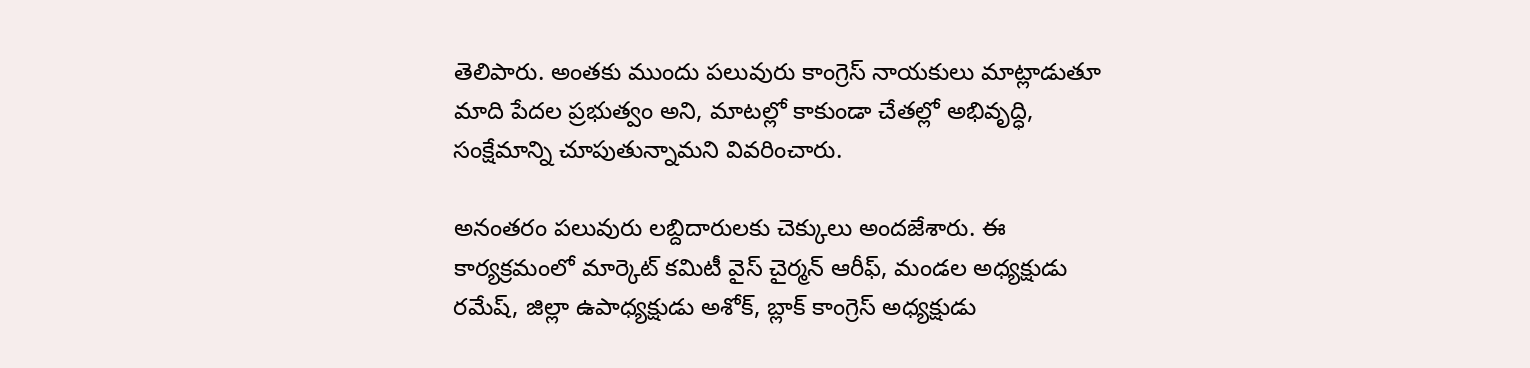తెలిపారు. అంతకు ముందు పలువురు కాంగ్రెస్ నాయకులు మాట్లాడుతూ మాది పేదల ప్రభుత్వం అని, మాటల్లో కాకుండా చేతల్లో అభివృద్ధి, సంక్షేమాన్ని చూపుతున్నామని వివరించారు.

అనంతరం పలువురు లబ్దిదారులకు చెక్కులు అందజేశారు. ఈ కార్యక్రమంలో మార్కెట్ కమిటీ వైస్ చైర్మన్ ఆరీఫ్, మండల అధ్యక్షుడు రమేష్, జిల్లా ఉపాధ్యక్షుడు అశోక్, బ్లాక్ కాంగ్రెస్ అధ్యక్షుడు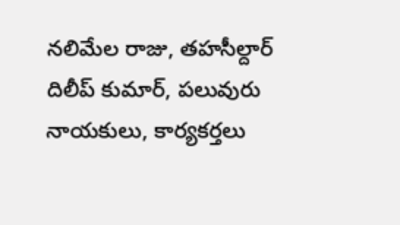నలిమేల రాజు, తహసీల్దార్ దిలీప్ కుమార్, పలువురు నాయకులు, కార్యకర్తలు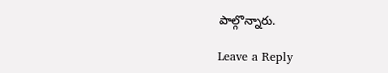పాల్గొన్నారు.

Leave a Reply